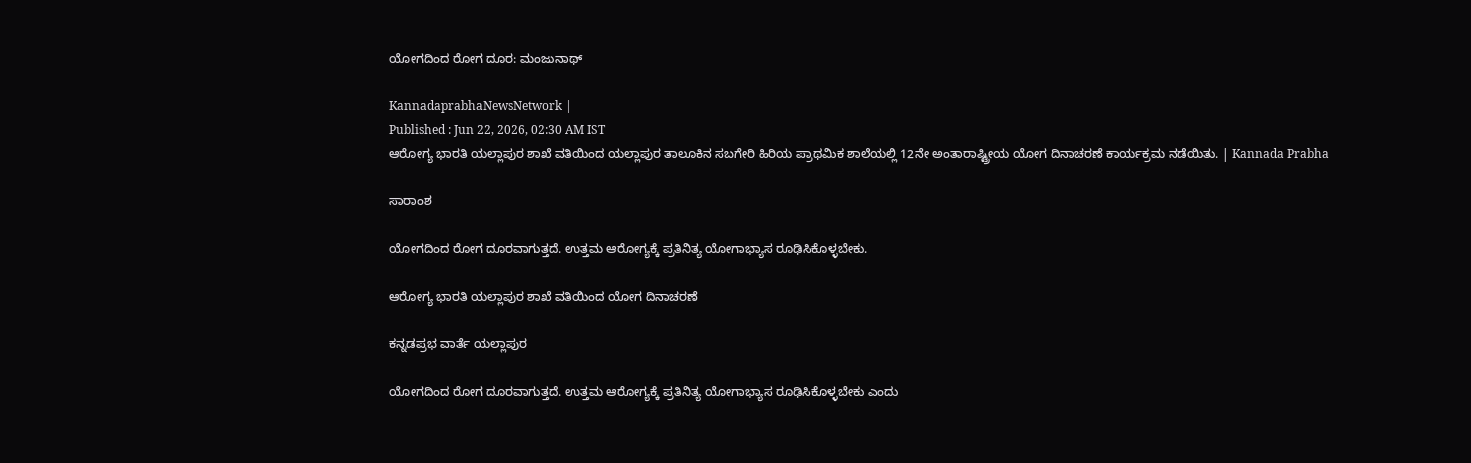ಯೋಗದಿಂದ ರೋಗ ದೂರ: ಮಂಜುನಾಥ್

KannadaprabhaNewsNetwork |
Published : Jun 22, 2026, 02:30 AM IST
ಆರೋಗ್ಯ ಭಾರತಿ ಯಲ್ಲಾಪುರ ಶಾಖೆ ವತಿಯಿಂದ ಯಲ್ಲಾಪುರ ತಾಲೂಕಿನ ಸಬಗೇರಿ ಹಿರಿಯ ಪ್ರಾಥಮಿಕ ಶಾಲೆಯಲ್ಲಿ 12ನೇ ಅಂತಾರಾಷ್ಟ್ರೀಯ ಯೋಗ ದಿನಾಚರಣೆ ಕಾರ್ಯಕ್ರಮ ನಡೆಯಿತು. | Kannada Prabha

ಸಾರಾಂಶ

ಯೋಗದಿಂದ ರೋಗ ದೂರವಾಗುತ್ತದೆ. ಉತ್ತಮ ಆರೋಗ್ಯಕ್ಕೆ ಪ್ರತಿನಿತ್ಯ ಯೋಗಾಭ್ಯಾಸ ರೂಢಿಸಿಕೊಳ್ಳಬೇಕು.

ಆರೋಗ್ಯ ಭಾರತಿ ಯಲ್ಲಾಪುರ ಶಾಖೆ ವತಿಯಿಂದ ಯೋಗ ದಿನಾಚರಣೆ

ಕನ್ನಡಪ್ರಭ ವಾರ್ತೆ ಯಲ್ಲಾಪುರ

ಯೋಗದಿಂದ ರೋಗ ದೂರವಾಗುತ್ತದೆ. ಉತ್ತಮ ಆರೋಗ್ಯಕ್ಕೆ ಪ್ರತಿನಿತ್ಯ ಯೋಗಾಭ್ಯಾಸ ರೂಢಿಸಿಕೊಳ್ಳಬೇಕು ಎಂದು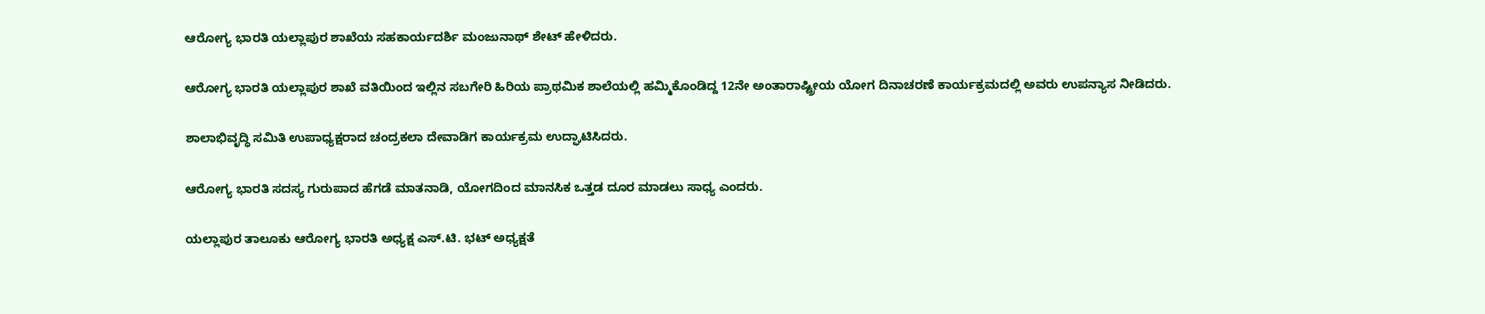ಆರೋಗ್ಯ ಭಾರತಿ ಯಲ್ಲಾಪುರ ಶಾಖೆಯ ಸಹಕಾರ್ಯದರ್ಶಿ ಮಂಜುನಾಥ್ ಶೇಟ್ ಹೇಳಿದರು.

ಆರೋಗ್ಯ ಭಾರತಿ ಯಲ್ಲಾಪುರ ಶಾಖೆ ವತಿಯಿಂದ ಇಲ್ಲಿನ ಸಬಗೇರಿ ಹಿರಿಯ ಪ್ರಾಥಮಿಕ ಶಾಲೆಯಲ್ಲಿ ಹಮ್ಮಿಕೊಂಡಿದ್ದ 12ನೇ ಅಂತಾರಾಷ್ಟ್ರೀಯ ಯೋಗ ದಿನಾಚರಣೆ ಕಾರ್ಯಕ್ರಮದಲ್ಲಿ ಅವರು ಉಪನ್ಯಾಸ ನೀಡಿದರು.

ಶಾಲಾಭಿವೃದ್ಧಿ ಸಮಿತಿ ಉಪಾಧ್ಯಕ್ಷರಾದ ಚಂದ್ರಕಲಾ ದೇವಾಡಿಗ ಕಾರ್ಯಕ್ರಮ ಉದ್ಘಾಟಿಸಿದರು.

ಆರೋಗ್ಯ ಭಾರತಿ ಸದಸ್ಯ ಗುರುಪಾದ ಹೆಗಡೆ ಮಾತನಾಡಿ, ಯೋಗದಿಂದ ಮಾನಸಿಕ ಒತ್ತಡ ದೂರ ಮಾಡಲು ಸಾಧ್ಯ ಎಂದರು.

ಯಲ್ಲಾಪುರ ತಾಲೂಕು ಆರೋಗ್ಯ ಭಾರತಿ ಅಧ್ಯಕ್ಷ ಎಸ್.ಟಿ. ಭಟ್ ಅಧ್ಯಕ್ಷತೆ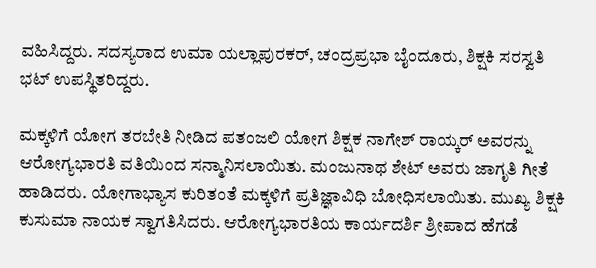ವಹಿಸಿದ್ದರು. ಸದಸ್ಯರಾದ ಉಮಾ ಯಲ್ಲಾಪುರಕರ್, ಚಂದ್ರಪ್ರಭಾ ಬೈಂದೂರು, ಶಿಕ್ಷಕಿ ಸರಸ್ವತಿ ಭಟ್ ಉಪಸ್ಥಿತರಿದ್ದರು.

ಮಕ್ಕಳಿಗೆ ಯೋಗ ತರಬೇತಿ ನೀಡಿದ ಪತಂಜಲಿ ಯೋಗ ಶಿಕ್ಷಕ ನಾಗೇಶ್ ರಾಯ್ಕರ್ ಅವರನ್ನು ಆರೋಗ್ಯಭಾರತಿ ವತಿಯಿಂದ ಸನ್ಮಾನಿಸಲಾಯಿತು. ಮಂಜುನಾಥ ಶೇಟ್ ಅವರು ಜಾಗೃತಿ ಗೀತೆ ಹಾಡಿದರು. ಯೋಗಾಭ್ಯಾಸ ಕುರಿತಂತೆ ಮಕ್ಕಳಿಗೆ ಪ್ರತಿಜ್ಞಾವಿಧಿ ಬೋಧಿಸಲಾಯಿತು. ಮುಖ್ಯ ಶಿಕ್ಷಕಿ ಕುಸುಮಾ ನಾಯಕ ಸ್ವಾಗತಿಸಿದರು. ಆರೋಗ್ಯಭಾರತಿಯ ಕಾರ್ಯದರ್ಶಿ ಶ್ರೀಪಾದ ಹೆಗಡೆ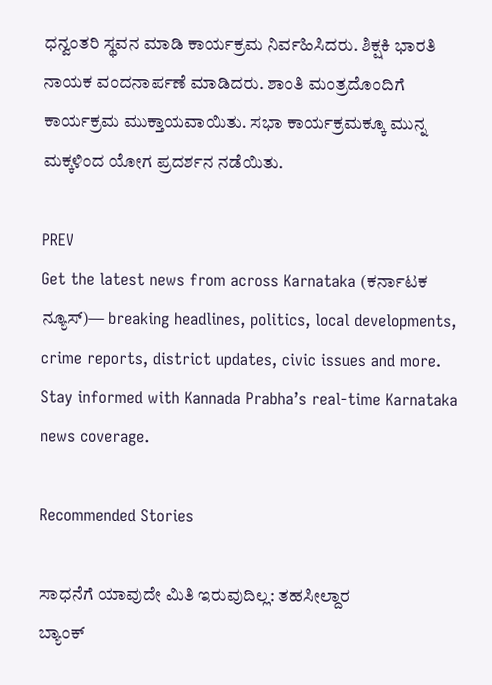ಧನ್ವಂತರಿ ಸ್ಥವನ ಮಾಡಿ ಕಾರ್ಯಕ್ರಮ ನಿರ್ವಹಿಸಿದರು. ಶಿಕ್ಷಕಿ ಭಾರತಿ ನಾಯಕ ವಂದನಾರ್ಪಣೆ ಮಾಡಿದರು. ಶಾಂತಿ ಮಂತ್ರದೊಂದಿಗೆ ಕಾರ್ಯಕ್ರಮ ಮುಕ್ತಾಯವಾಯಿತು. ಸಭಾ ಕಾರ್ಯಕ್ರಮಕ್ಕೂ ಮುನ್ನ ಮಕ್ಕಳಿಂದ ಯೋಗ ಪ್ರದರ್ಶನ ನಡೆಯಿತು.

PREV
Get the latest news from across Karnataka (ಕರ್ನಾಟಕ ನ್ಯೂಸ್)— breaking headlines, politics, local developments, crime reports, district updates, civic issues and more. Stay informed with Kannada Prabha’s real‑time Karnataka news coverage.

Recommended Stories

ಸಾಧನೆಗೆ ಯಾವುದೇ ಮಿತಿ ಇರುವುದಿಲ್ಲ: ತಹಸೀಲ್ದಾರ
ಬ್ಯಾಂಕ್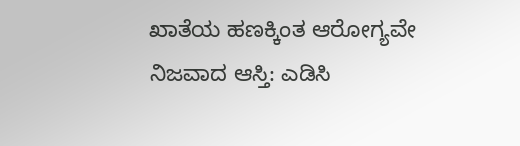ಖಾತೆಯ ಹಣಕ್ಕಿಂತ ಆರೋಗ್ಯವೇ ನಿಜವಾದ ಆಸ್ತಿ: ಎಡಿಸಿ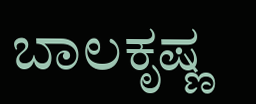ಬಾಲಕೃಷ್ಣ